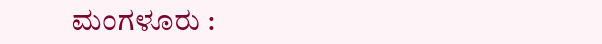ಮಂಗಳೂರು :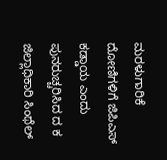ಮರಳುಗಾರಿಕೆ ದೋಣಿಗಳಿಗೆ ಜಿಪಿಎಸ್ ಕಡ್ಡಾಯ ಎಂದು ಪುನರುಚ್ಚರಿಸಿದ ದ ಕ ಜಿಲ್ಲಾಧಿಕಾರಿ ಸಿಂಥೆಲ್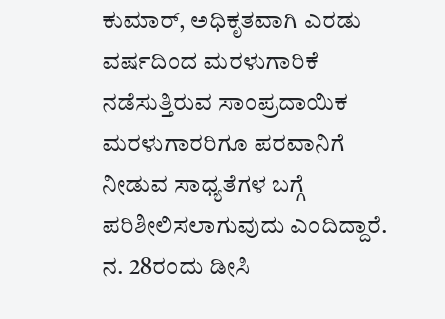ಕುಮಾರ್, ಅಧಿಕೃತವಾಗಿ ಎರಡು ವರ್ಷದಿಂದ ಮರಳುಗಾರಿಕೆ ನಡೆಸುತ್ತಿರುವ ಸಾಂಪ್ರದಾಯಿಕ ಮರಳುಗಾರರಿಗೂ ಪರವಾನಿಗೆ ನೀಡುವ ಸಾಧ್ಯತೆಗಳ ಬಗ್ಗೆ ಪರಿಶೀಲಿಸಲಾಗುವುದು ಎಂದಿದ್ದಾರೆ.
ನ. 28ರಂದು ಡೀಸಿ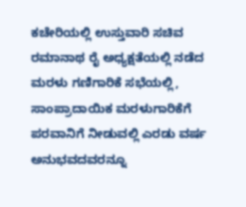ಕಚೇರಿಯಲ್ಲಿ ಉಸ್ತುವಾರಿ ಸಚಿವ ರಮಾನಾಥ ರೈ ಅಧ್ಯಕ್ಷತೆಯಲ್ಲಿ ನಡೆದ ಮರಳು ಗಣಿಗಾರಿಕೆ ಸಭೆಯಲ್ಲಿ, ಸಾಂಪ್ರಾದಾಯಿಕ ಮರಳುಗಾರಿಕೆಗೆ ಪರವಾನಿಗೆ ನೀಡುವಲ್ಲಿ ಎರಡು ವರ್ಷ ಅನುಭವದವರನ್ನೂ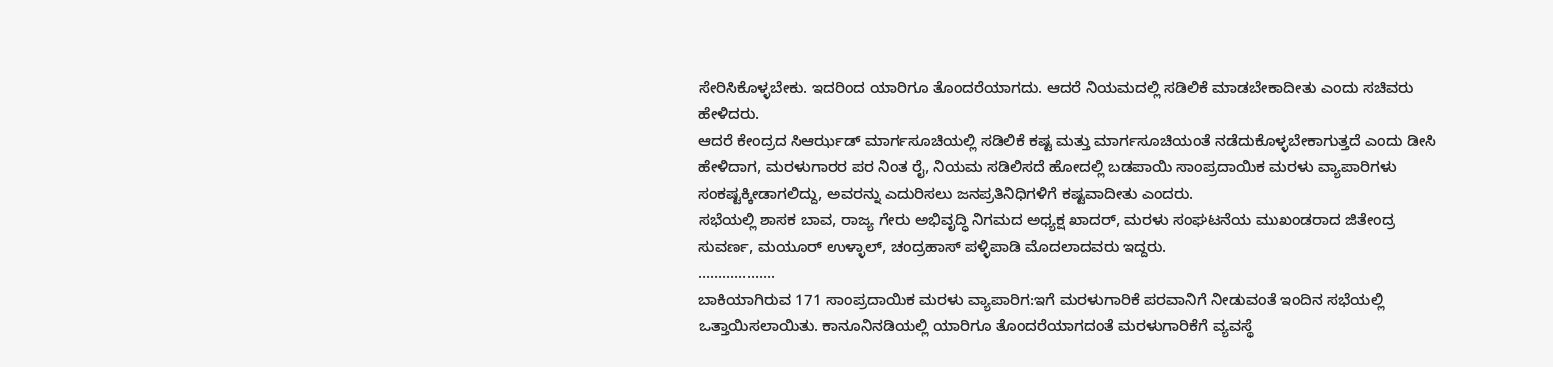ಸೇರಿಸಿಕೊಳ್ಳಬೇಕು. ಇದರಿಂದ ಯಾರಿಗೂ ತೊಂದರೆಯಾಗದು. ಆದರೆ ನಿಯಮದಲ್ಲಿ ಸಡಿಲಿಕೆ ಮಾಡಬೇಕಾದೀತು ಎಂದು ಸಚಿವರು ಹೇಳಿದರು.
ಆದರೆ ಕೇಂದ್ರದ ಸಿಆರ್ಝಡ್ ಮಾರ್ಗಸೂಚಿಯಲ್ಲಿ ಸಡಿಲಿಕೆ ಕಷ್ಟ ಮತ್ತು ಮಾರ್ಗಸೂಚಿಯಂತೆ ನಡೆದುಕೊಳ್ಳಬೇಕಾಗುತ್ತದೆ ಎಂದು ಡೀಸಿ ಹೇಳಿದಾಗ, ಮರಳುಗಾರರ ಪರ ನಿಂತ ರೈ, ನಿಯಮ ಸಡಿಲಿಸದೆ ಹೋದಲ್ಲಿ ಬಡಪಾಯಿ ಸಾಂಪ್ರದಾಯಿಕ ಮರಳು ವ್ಯಾಪಾರಿಗಳು ಸಂಕಷ್ಟಕ್ಕೀಡಾಗಲಿದ್ದು, ಅವರನ್ನು ಎದುರಿಸಲು ಜನಪ್ರತಿನಿಧಿಗಳಿಗೆ ಕಷ್ಟವಾದೀತು ಎಂದರು.
ಸಭೆಯಲ್ಲಿ ಶಾಸಕ ಬಾವ, ರಾಜ್ಯ ಗೇರು ಅಭಿವೃದ್ಧಿ ನಿಗಮದ ಅಧ್ಯಕ್ಷ ಖಾದರ್, ಮರಳು ಸಂಘಟನೆಯ ಮುಖಂಡರಾದ ಜಿತೇಂದ್ರ ಸುವರ್ಣ, ಮಯೂರ್ ಉಳ್ಳಾಲ್, ಚಂದ್ರಹಾಸ್ ಪಳ್ಳಿಪಾಡಿ ಮೊದಲಾದವರು ಇದ್ದರು.
……………….
ಬಾಕಿಯಾಗಿರುವ 171 ಸಾಂಪ್ರದಾಯಿಕ ಮರಳು ವ್ಯಾಪಾರಿಗ:ಇಗೆ ಮರಳುಗಾರಿಕೆ ಪರವಾನಿಗೆ ನೀಡುವಂತೆ ಇಂದಿನ ಸಭೆಯಲ್ಲಿ ಒತ್ತಾಯಿಸಲಾಯಿತು. ಕಾನೂನಿನಡಿಯಲ್ಲಿ ಯಾರಿಗೂ ತೊಂದರೆಯಾಗದಂತೆ ಮರಳುಗಾರಿಕೆಗೆ ವ್ಯವಸ್ಥೆ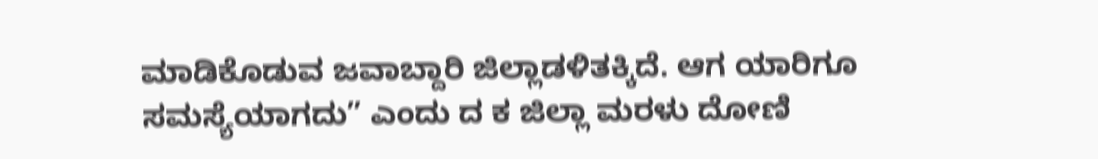ಮಾಡಿಕೊಡುವ ಜವಾಬ್ದಾರಿ ಜಿಲ್ಲಾಡಳಿತಕ್ಕಿದೆ. ಆಗ ಯಾರಿಗೂ ಸಮಸ್ಯೆಯಾಗದು” ಎಂದು ದ ಕ ಜಿಲ್ಲಾ ಮರಳು ದೋಣಿ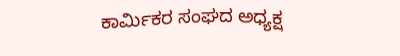ಕಾರ್ಮಿಕರ ಸಂಘದ ಅಧ್ಯಕ್ಷ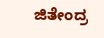ಜಿತೇಂದ್ರ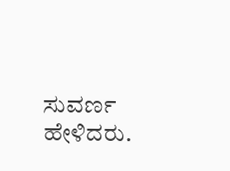ಸುವರ್ಣ ಹೇಳಿದರು.